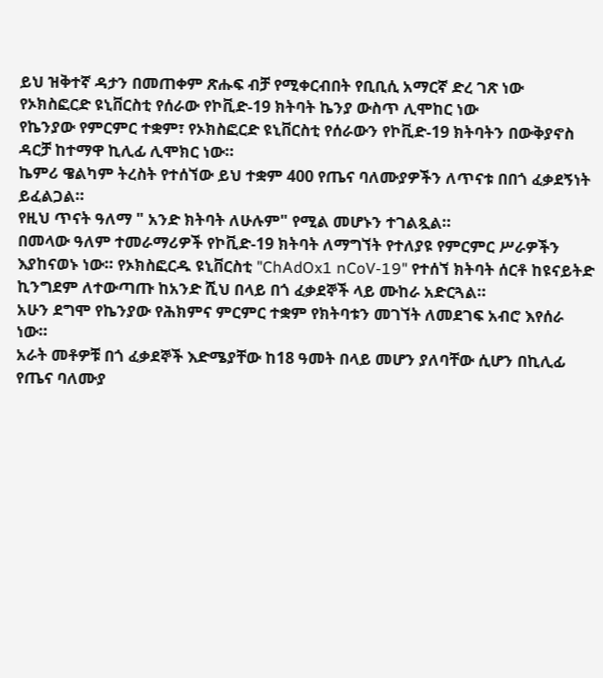ይህ ዝቅተኛ ዳታን በመጠቀም ጽሑፍ ብቻ የሚቀርብበት የቢቢሲ አማርኛ ድረ ገጽ ነው
የኦክስፎርድ ዩኒቨርስቲ የሰራው የኮቪድ-19 ክትባት ኬንያ ውስጥ ሊሞከር ነው
የኬንያው የምርምር ተቋም፣ የኦክስፎርድ ዩኒቨርስቲ የሰራውን የኮቪድ-19 ክትባትን በውቅያኖስ ዳርቻ ከተማዋ ኪሊፊ ሊሞክር ነው።
ኬምሪ ዌልካም ትረስት የተሰኘው ይህ ተቋም 400 የጤና ባለሙያዎችን ለጥናቱ በበጎ ፈቃደኝነት ይፈልጋል።
የዚህ ጥናት ዓለማ " አንድ ክትባት ለሁሉም" የሚል መሆኑን ተገልጿል።
በመላው ዓለም ተመራማሪዎች የኮቪድ-19 ክትባት ለማግኘት የተለያዩ የምርምር ሥራዎችን እያከናወኑ ነው። የኦክስፎርዱ ዩኒቨርስቲ "ChAdOx1 nCoV-19" የተሰኘ ክትባት ሰርቶ ከዩናይትድ ኪንግደም ለተውጣጡ ከአንድ ሺህ በላይ በጎ ፈቃደኞች ላይ ሙከራ አድርጓል።
አሁን ደግሞ የኬንያው የሕክምና ምርምር ተቋም የክትባቱን መገኘት ለመደገፍ አብሮ እየሰራ ነው።
አራት መቶዎቹ በጎ ፈቃደኞች እድሜያቸው ከ18 ዓመት በላይ መሆን ያለባቸው ሲሆን በኪሊፊ የጤና ባለሙያ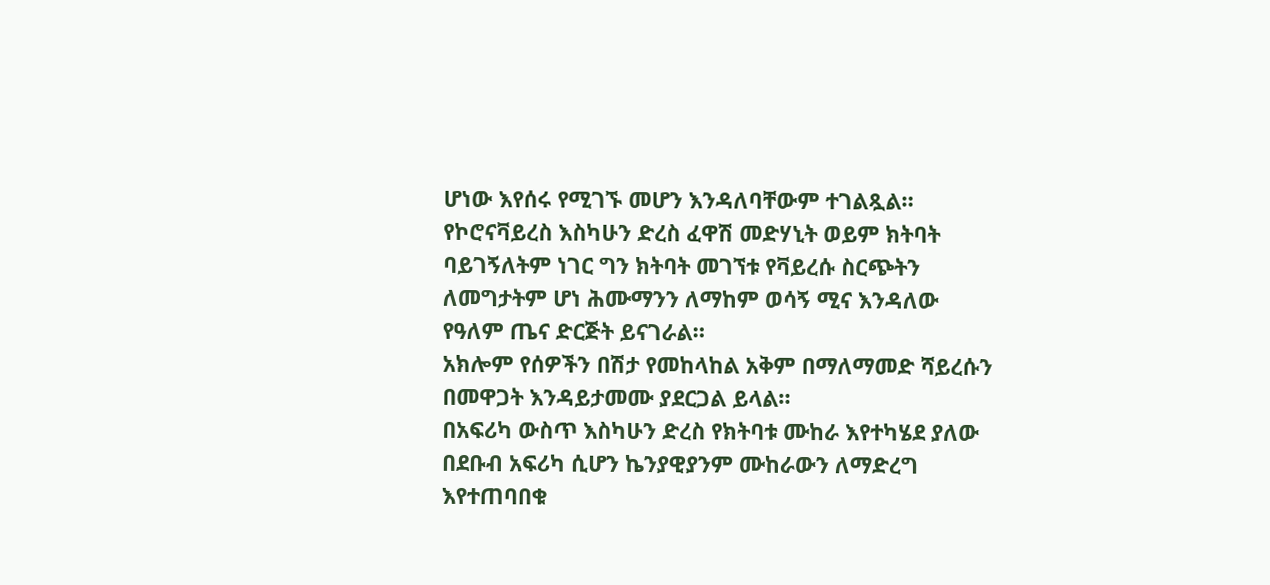ሆነው እየሰሩ የሚገኙ መሆን እንዳለባቸውም ተገልጿል።
የኮሮናቫይረስ እስካሁን ድረስ ፈዋሽ መድሃኒት ወይም ክትባት ባይገኝለትም ነገር ግን ክትባት መገኘቱ የቫይረሱ ስርጭትን ለመግታትም ሆነ ሕሙማንን ለማከም ወሳኝ ሚና እንዳለው የዓለም ጤና ድርጅት ይናገራል።
አክሎም የሰዎችን በሽታ የመከላከል አቅም በማለማመድ ሻይረሱን በመዋጋት እንዳይታመሙ ያደርጋል ይላል።
በአፍሪካ ውስጥ እስካሁን ድረስ የክትባቱ ሙከራ እየተካሄደ ያለው በደቡብ አፍሪካ ሲሆን ኬንያዊያንም ሙከራውን ለማድረግ እየተጠባበቁ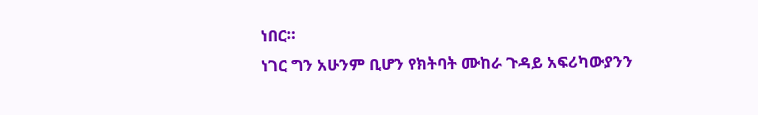ነበር።
ነገር ግን አሁንም ቢሆን የክትባት ሙከራ ጉዳይ አፍሪካውያንን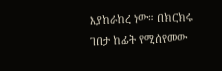እያከራከረ ነው። በክርክሩ ገበታ ከፊት የሚሰየመው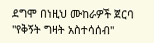ደግሞ በነዚህ ሙከራዎች ጀርባ "የቅኝት ግዛት አስተሳሰብ"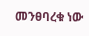መንፀባረቁ ነው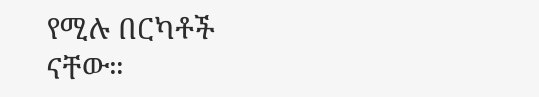የሚሉ በርካቶች ናቸው።